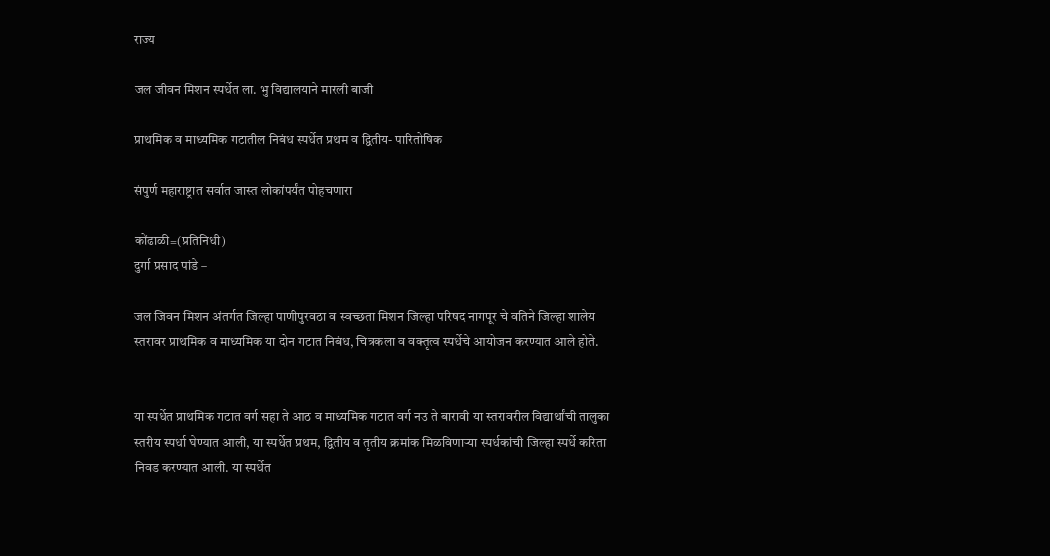राज्य

जल जीवन मिशन स्पर्धेत ला. भु विद्यालयाने मारली बाजी

प्राथमिक व माध्यमिक गटातील निबंध स्पर्धेत प्रथम व द्वितीय- पारितोषिक

संपुर्ण महाराष्ट्रात सर्वात जास्त लोकांपर्यंत पोहचणारा

कोंढाळी=(प्रतिनिधी)
दुर्गा प्रसाद पांडे –

जल जिवन मिशन अंतर्गत जिल्हा पाणीपुरवठा व स्वच्छता मिशन जिल्हा परिषद नागपूर चे वतिने जिल्हा शालेय स्तरावर प्राथमिक व माध्यमिक या दोन गटात निबंध, चित्रकला व वक्तृत्व स्पर्धेचे आयोजन करण्यात आले होते.


या स्पर्धेत प्राथमिक गटात वर्ग सहा ते आठ व माध्यमिक गटात वर्ग नउ ते बारावी या स्तरावरील विद्यार्थांची तालुका स्तरीय स्पर्धा घेण्यात आली, या स्पर्धेत प्रथम, द्वितीय व तृतीय क्रमांक मिळविणाऱ्या स्पर्धकांची जिल्हा स्पर्धे करिता निवड करण्यात आली. या स्पर्धेत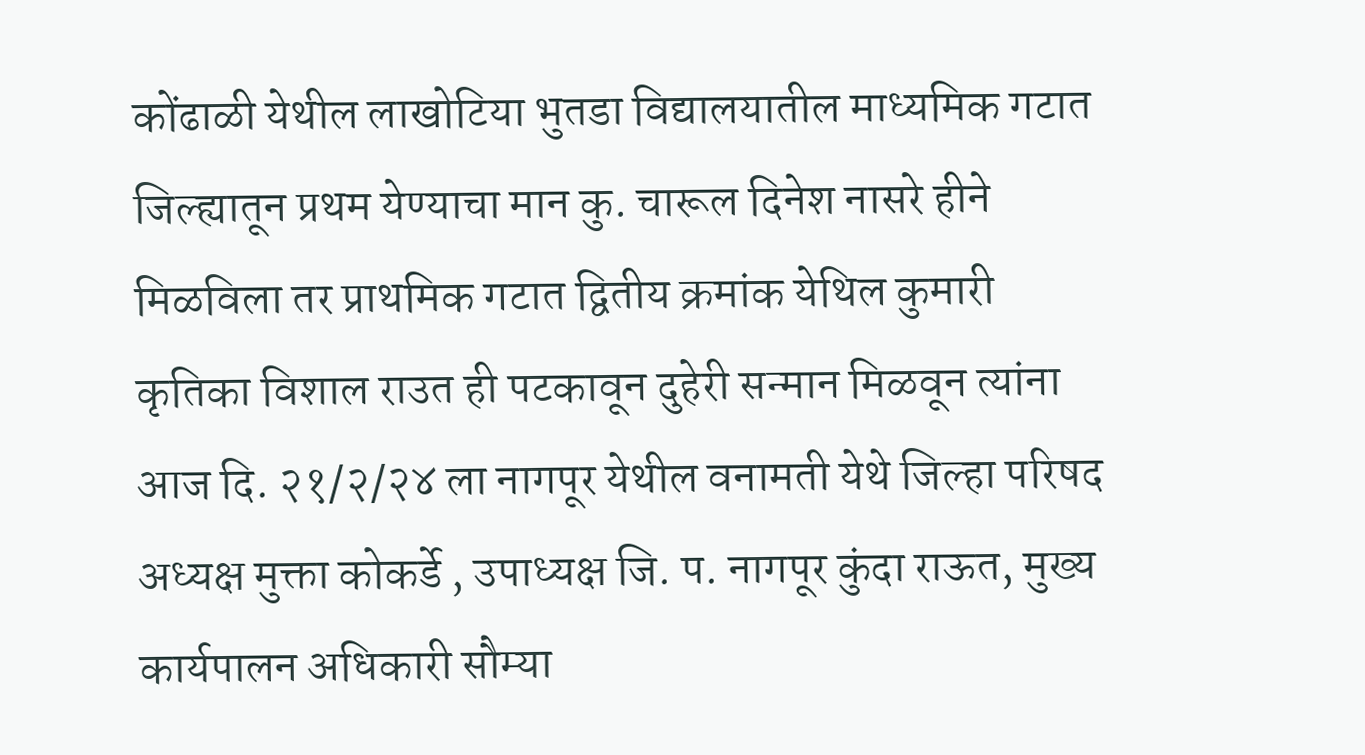कोंढाळी येथील लाखोटिया भुतडा विद्यालयातील माध्यमिक गटात जिल्ह्यातून प्रथम येण्याचा मान कु. चारूल दिनेश नासरे हीने मिळविला तर प्राथमिक गटात द्वितीय क्रमांक येथिल कुमारी कृतिका विशाल राउत ही पटकावून दुहेरी सन्मान मिळवून त्यांना आज दि. २१/२/२४ ला नागपूर येथील वनामती येथे जिल्हा परिषद अध्यक्ष मुक्ता कोकर्डे , उपाध्यक्ष जि. प. नागपूर कुंदा राऊत, मुख्य कार्यपालन अधिकारी सौम्या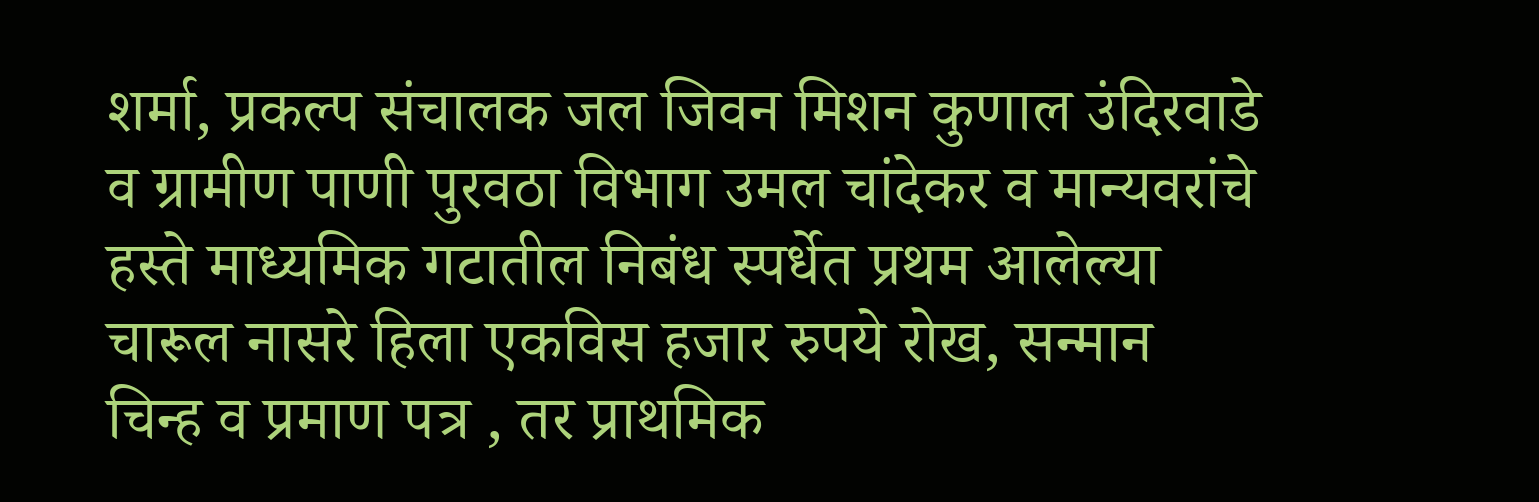शर्मा, प्रकल्प संचालक जल जिवन मिशन कुणाल उंदिरवाडे व ग्रामीण पाणी पुरवठा विभाग उमल चांदेकर व मान्यवरांचे हस्ते माध्यमिक गटातील निबंध स्पर्धेत प्रथम आलेल्या चारूल नासरे हिला एकविस हजार रुपये रोख, सन्मान चिन्ह व प्रमाण पत्र , तर प्राथमिक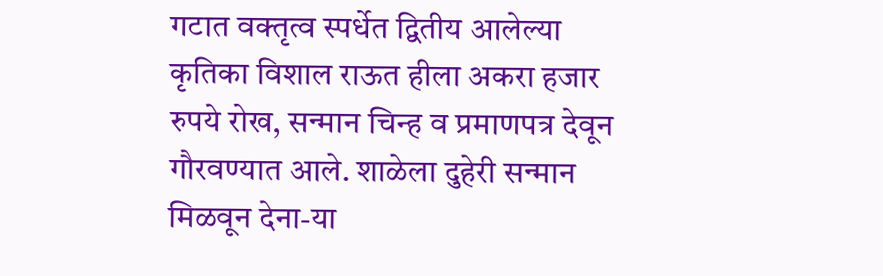गटात वक्तृत्व स्पर्धेत द्वितीय आलेल्या कृतिका विशाल राऊत हीला अकरा हजार रुपये रोख, सन्मान चिन्ह व प्रमाणपत्र देवून गौरवण्यात आले. शाळेला दुहेरी सन्मान मिळवून देना-या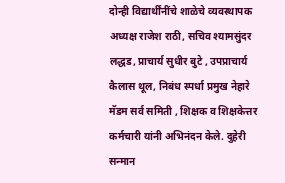दोन्ही विद्यार्थींनींचे शाळेचे व्यवस्थापक अध्यक्ष राजेश राठी, सचिव श्यामसुंदर लद्धड, प्राचार्य सुधीर बुटे , उपप्राचार्य कैलास थूल, निबंध स्पर्धा प्रमुख नेहारे मॅडम सर्व समिती , शिक्षक व शिक्षकेत्तर कर्मचारी यांनी अभिनंदन केले. दुहेरी सन्मान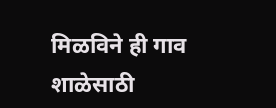मिळविने ही गाव शाळेसाठी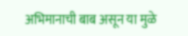अभिमानाची बाब असून या मुळे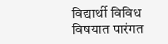विद्यार्थी विविध विषयात पारंगत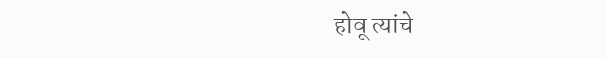होवू त्यांचे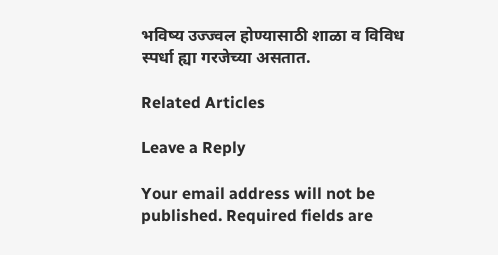भविष्य उज्ज्वल होण्यासाठी शाळा व विविध स्पर्धा ह्या गरजेच्या असतात.

Related Articles

Leave a Reply

Your email address will not be published. Required fields are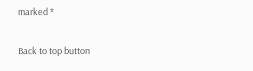marked *

Back to top button